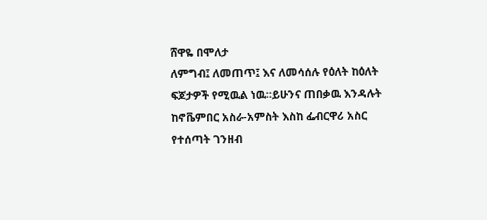ሸዋዬ በሞለታ
ለምግብ፤ ለመጠጥ፤ እና ለመሳሰሉ የዕለት ከዕለት ፍጆታዎች የሚዉል ነዉ።ይሁንና ጠበቃዉ እንዳሉት ከኖቬምበር አስራ-አምስት እስከ ፌብርዋሪ አስር የተሰጣት ገንዘብ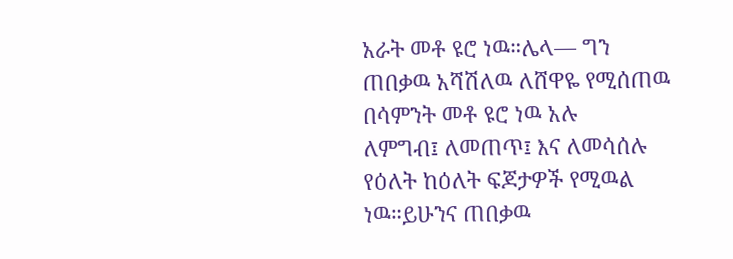አራት መቶ ዩሮ ነዉ።ሌላ— ግን ጠበቃዉ አሻሽለዉ ለሸዋዬ የሚሰጠዉ በሳምንት መቶ ዩሮ ነዉ አሉ
ለምግብ፤ ለመጠጥ፤ እና ለመሳሰሉ የዕለት ከዕለት ፍጆታዎች የሚዉል ነዉ።ይሁንና ጠበቃዉ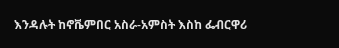እንዳሉት ከኖቬምበር አስራ-አምስት እስከ ፌብርዋሪ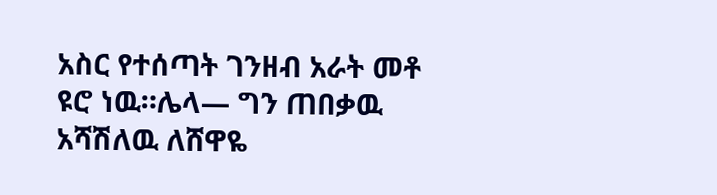አስር የተሰጣት ገንዘብ አራት መቶ ዩሮ ነዉ።ሌላ— ግን ጠበቃዉ አሻሽለዉ ለሸዋዬ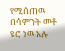የሚሰጠዉ በሳምንት መቶ ዩሮ ነዉ አሉ